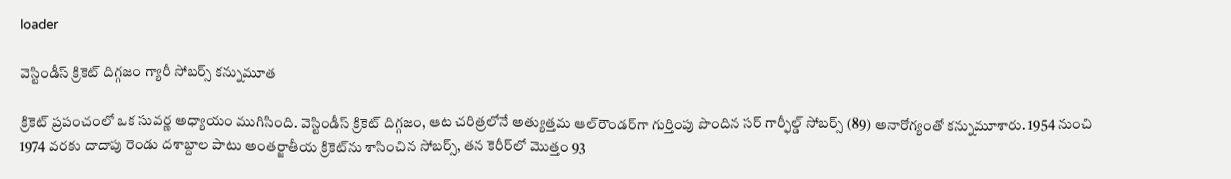loader

వెస్టిండీస్ క్రికెట్ దిగ్గజం గ్యారీ సోబర్స్ కన్నుమూత

క్రికెట్ ప్రపంచంలో ఒక సువర్ణ అధ్యాయం ముగిసింది. వెస్టిండీస్ క్రికెట్ దిగ్గజం, ఆట చరిత్రలోనే అత్యుత్తమ ఆల్‌రౌండర్‌గా గుర్తింపు పొందిన సర్ గార్ఫీల్డ్ సోబర్స్ (89) అనారోగ్యంతో కన్నుమూశారు. 1954 నుంచి 1974 వరకు దాదాపు రెండు దశాబ్దాల పాటు అంతర్జాతీయ క్రికెట్‌ను శాసించిన సోబర్స్, తన కెరీర్‌లో మొత్తం 93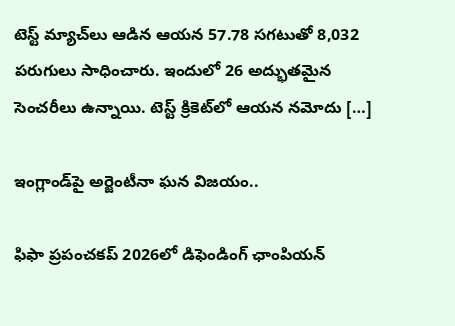టెస్ట్ మ్యాచ్‌లు ఆడిన ఆయన 57.78 సగటుతో 8,032 పరుగులు సాధించారు. ఇందులో 26 అద్భుతమైన సెంచరీలు ఉన్నాయి. టెస్ట్ క్రికెట్‌లో ఆయన నమోదు […]

ఇంగ్లాండ్‌పై అర్జెంటీనా ఘన విజయం..

ఫిఫా ప్రపంచకప్ 2026లో డిఫెండింగ్ ఛాంపియన్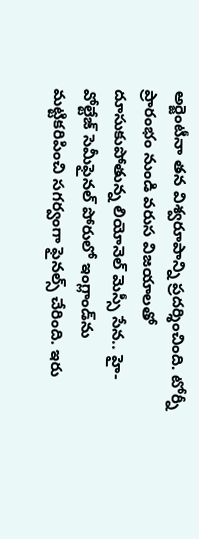అర్జెంటీనా తన విశ్వరూపాన్ని ప్రదర్శించింది. టోర్నీ ప్రారంభం నుండి వరుస విజయాలతో దూసుకుపోతున్న లియోనెల్ మెస్సీ సేన.. హై-వోల్టేజ్ సెమీఫైనల్ పోరులో ఇంగ్లాండ్‌ను మట్టికరిపించి సగర్వంగా ఫైనల్స్ చేరింది. ఇరు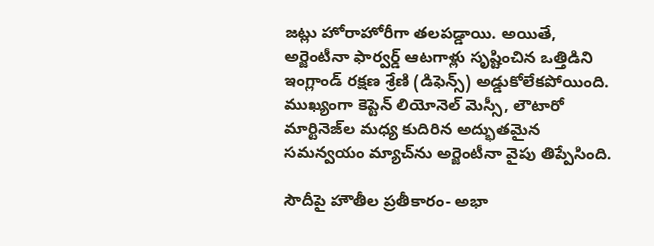జట్లు హోరాహోరీగా తలపడ్డాయి. అయితే, అర్జెంటీనా ఫార్వర్డ్ ఆటగాళ్లు సృష్టించిన ఒత్తిడిని ఇంగ్లాండ్ రక్షణ శ్రేణి (డిఫెన్స్) అడ్డుకోలేకపోయింది. ముఖ్యంగా కెప్టెన్ లియోనెల్ మెస్సీ, లౌటారో మార్టినెజ్‌ల మధ్య కుదిరిన అద్భుతమైన సమన్వయం మ్యాచ్‌ను అర్జెంటీనా వైపు తిప్పేసింది.

సౌదీపై హౌతీల ప్రతీకారం- అభా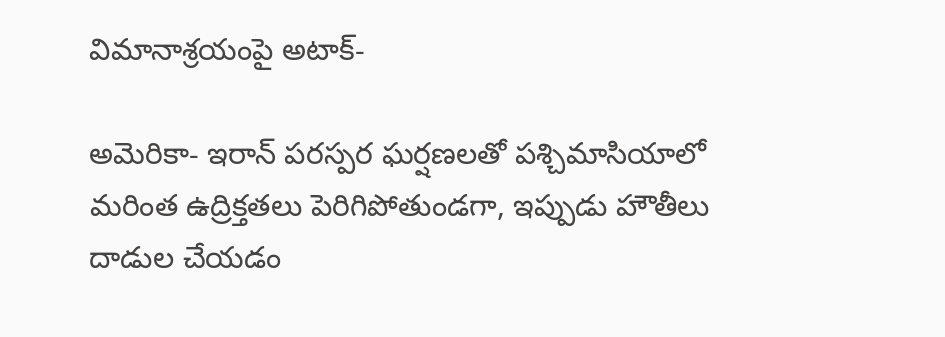విమానాశ్రయంపై అటాక్-

అమెరికా- ఇరాన్ పరస్పర ఘర్షణలతో పశ్చిమాసియాలో మరింత ఉద్రిక్తతలు పెరిగిపోతుండగా, ఇప్పుడు హౌతీలు దాడుల చేయడం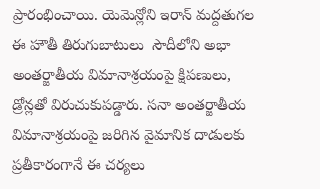ప్రారంభించాయి. యెమెన్లోని ఇరాన్ మద్దతుగల ఈ హౌతీ తిరుగుబాటులు  సౌదీలోని అభా అంతర్జాతీయ విమానాశ్రయంపై క్షిపణులు, డ్రోన్లతో విరుచుకుపడ్డారు. సనా అంతర్జాతీయ విమానాశ్రయంపై జరిగిన వైమానిక దాడులకు ప్రతీకారంగానే ఈ చర్యలు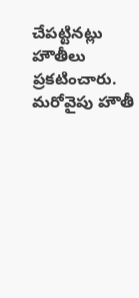చేపట్టినట్లు హౌతీలు ప్రకటించారు. మరోవైపు హౌతీ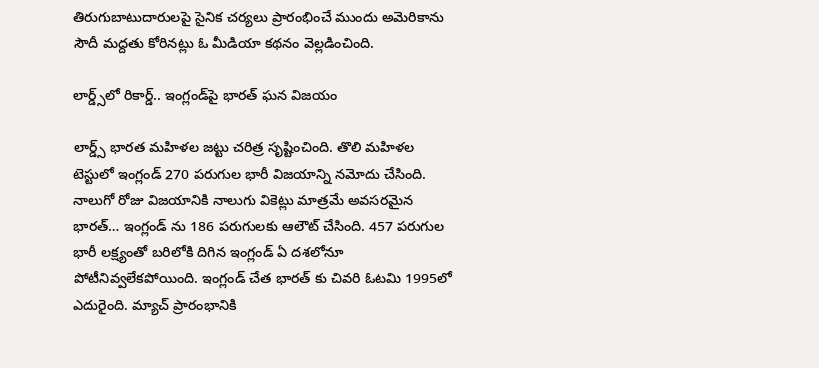తిరుగుబాటుదారులపై సైనిక చర్యలు ప్రారంభించే ముందు అమెరికాను సౌదీ మద్దతు కోరినట్లు ఓ మీడియా కథనం వెల్లడించింది.

లార్డ్స్‌లో రికార్డ్.. ఇంగ్లండ్‌పై భారత్‌ ఘన విజయం

లార్డ్స్ భారత మహిళల జట్టు చరిత్ర సృష్టించింది. తొలి మహిళల టెస్టులో ఇంగ్లండ్ 270 పరుగుల భారీ విజయాన్ని నమోదు చేసింది. నాలుగో రోజు విజయానికి నాలుగు వికెట్లు మాత్రమే అవసరమైన భారత్… ఇంగ్లండ్ ను 186 పరుగులకు ఆలౌట్ చేసింది. 457 పరుగుల భారీ లక్ష్యంతో బరిలోకి దిగిన ఇంగ్లండ్ ఏ దశలోనూ పోటీనివ్వలేకపోయింది. ఇంగ్లండ్ చేత భారత్ కు చివరి ఓటమి 1995లో ఎదురైంది. మ్యాచ్ ప్రారంభానికి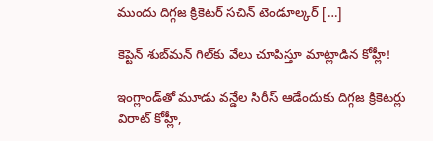ముందు దిగ్గజ క్రికెటర్ సచిన్ టెండూల్కర్ […]

కెప్టెన్ శుబ్‌మన్ గిల్‌కు వేలు చూపిస్తూ మాట్లాడిన కోహ్లీ!

ఇంగ్లాండ్‌తో మూడు వన్డేల సిరీస్ ఆడేందుకు దిగ్గజ క్రికెటర్లు విరాట్ కోహ్లీ,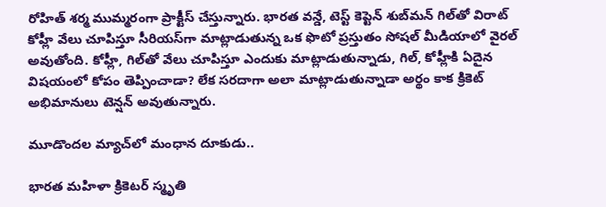రోహిత్ శర్మ ముమ్మరంగా ప్రాక్టీస్ చేస్తున్నారు. భారత వన్డే, టెస్ట్ కెప్టెన్ శుబ్‌మన్ గిల్‌తో విరాట్ కోహ్లీ వేలు చూపిస్తూ సీరియస్‌గా మాట్లాడుతున్న ఒక ఫొటో ప్రస్తుతం సోషల్ మీడియాలో వైరల్ అవుతోంది. కోహ్లీ, గిల్‌తో వేలు చూపిస్తూ ఎందుకు మాట్లాడుతున్నాడు, గిల్, కోహ్లీకి ఏదైన విషయంలో కోపం తెప్పించాడా? లేక సరదాగా అలా మాట్లాడుతున్నాడా అర్థం కాక క్రికెట్ అభిమానులు టెన్షన్ అవుతున్నారు.

మూడొందల మ్యాచ్‌లో మంధాన దూకుడు..

భారత మహిళా క్రికెటర్ స్మృతి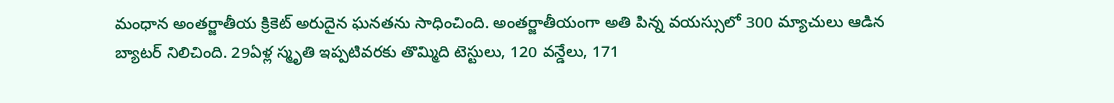మంధాన అంతర్జాతీయ క్రికెట్ అరుదైన ఘనతను సాధించింది. అంతర్జాతీయంగా అతి పిన్న వయస్సులో 300 మ్యాచులు ఆడిన బ్యాటర్ నిలిచింది. 29ఏళ్ల స్మృతి ఇప్పటివరకు తొమ్మిది టెస్టులు, 120 వన్డేలు, 171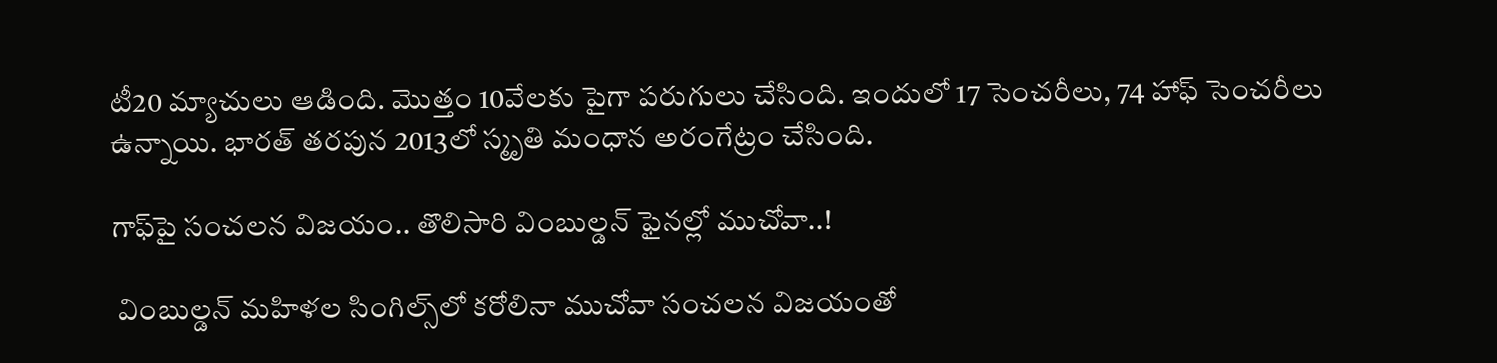టీ20 మ్యాచులు ఆడింది. మొత్తం 10వేలకు పైగా పరుగులు చేసింది. ఇందులో 17 సెంచరీలు, 74 హాఫ్ సెంచరీలు ఉన్నాయి. భారత్ తరపున 2013లో స్మృతి మంధాన అరంగేట్రం చేసింది.

గాఫ్‌పై సంచలన విజయం‌.. తొలిసారి వింబుల్డన్ ఫైనల్లో ముచోవా..!

 వింబుల్డన్‌ మహిళల సింగిల్స్‌లో కరోలినా ముచోవా సంచలన విజయంతో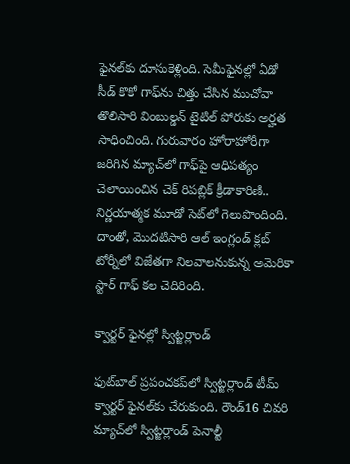ఫైనల్‌కు దూసుకెళ్లింది. సెమీఫైనల్లో ఏడో సీడ్ కొకో గాఫ్‌ను చిత్తు చేసిన ముచోవా తొలిసారి వింబుల్డన్ టైటిల్ పోరుకు అర్హత సాధించింది. గురువారం హోరాహోరీగా  జరిగిన మ్యాచ్‌లో గాఫ్‌పై ఆధిపత్యం చెలాయించిన చెక్ రిపబ్లిక్ క్రీడాకారిణి.. నిర్ణయాత్మక మూడో సెట్‌లో గెలుపొందింది. దాంతో, మొదటిసారి ఆల్ ఇంగ్లండ్ క్లబ్ టోర్నీలో విజేతగా నిలవాలనుకున్న అమెరికా స్టార్ గాఫ్ కల చెదిరింది.

క్వార్టర్ ఫైనల్లో స్విట్జర్లాండ్

ఫుట్‌బాల్ ప్రపంచకప్‌లో స్విట్జర్లాండ్ టీమ్ క్వార్టర్ ఫైనల్‌కు చేరుకుంది. రౌండ్16 చివరి మ్యాచ్‌లో స్విట్జర్లాండ్ పెనాల్టీ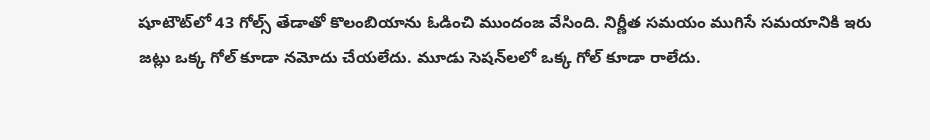షూటౌట్‌లో 43 గోల్స్ తేడాతో కొలంబియాను ఓడించి ముందంజ వేసింది. నిర్ణీత సమయం ముగిసే సమయానికి ఇరు జట్లు ఒక్క గోల్ కూడా నమోదు చేయలేదు. మూడు సెషన్‌లలో ఒక్క గోల్ కూడా రాలేదు.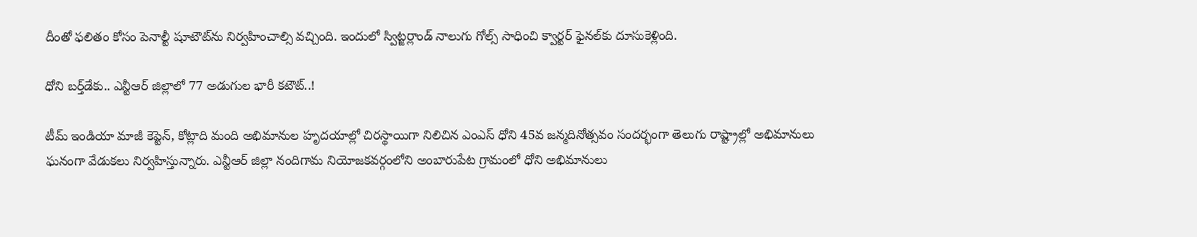దీంతో ఫలితం కోసం పెనాల్టీ షూటౌట్‌ను నిర్వహించాల్సి వచ్చింది. ఇందులో స్విట్జర్లాండ్ నాలుగు గోల్స్ సాధించి క్వార్టర్ ఫైనల్‌కు దూసుకెళ్లింది.

ధోని బర్త్‌డేకు.. ఎన్టీఆర్ జిల్లాలో 77 అడుగుల భారీ కటౌట్..!

టీమ్ ఇండియా మాజీ కెప్టెన్, కోట్లాది మంది అభిమానుల హృదయాల్లో చిరస్థాయిగా నిలిచిన ఎంఎస్ ధోని 45వ జన్మదినోత్సవం సందర్భంగా తెలుగు రాష్ట్రాల్లో అభిమానులు ఘనంగా వేడుకలు నిర్వహిస్తున్నారు. ఎన్టీఆర్ జిల్లా నందిగామ నియోజకవర్గంలోని అంబారుపేట గ్రామంలో ధోని అభిమానులు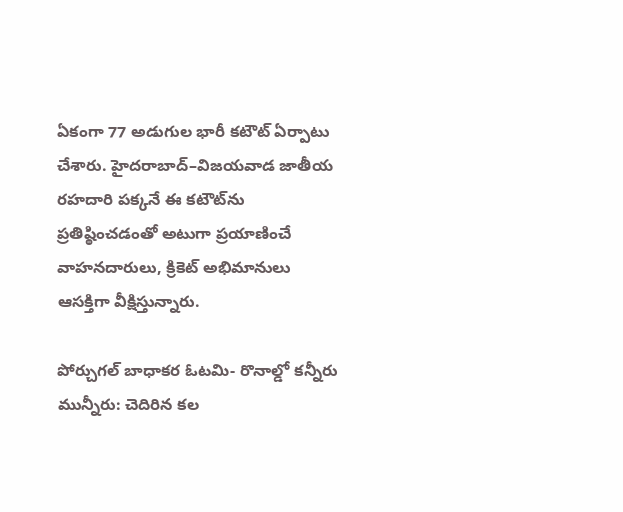ఏకంగా 77 అడుగుల భారీ కటౌట్ ఏర్పాటు చేశారు. హైదరాబాద్–విజయవాడ జాతీయ రహదారి పక్కనే ఈ కటౌట్‌ను ప్రతిష్ఠించడంతో అటుగా ప్రయాణించే వాహనదారులు, క్రికెట్ అభిమానులు ఆసక్తిగా వీక్షిస్తున్నారు.

పోర్చుగల్ బాధాకర ఓటమి- రొనాల్డో కన్నీరు మున్నీరు: చెదిరిన కల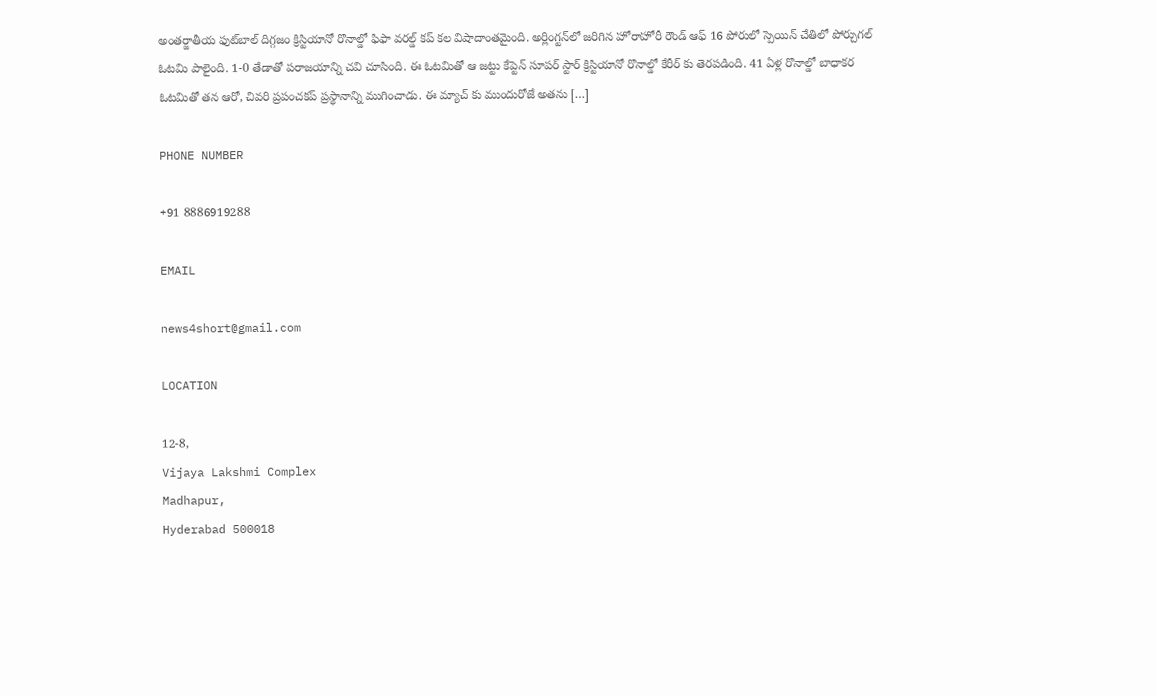అంతర్జాతీయ ఫుట్‌బాల్ దిగ్గజం క్రిస్టియానో రొనాల్డో ఫిఫా వరల్డ్ కప్ కల విషాదాంతమైంది. అర్లింగ్టన్‌లో జరిగిన హోరాహోరీ రౌండ్ ఆఫ్ 16 పోరులో స్పెయిన్ చేతిలో పోర్చుగల్ ఓటమి పాలైంది. 1-0 తేడాతో పరాజయాన్ని చవి చూసింది. ఈ ఓటమితో ఆ జట్టు కేప్టెన్ సూపర్ స్టార్ క్రిస్టియానో రొనాల్డో కేరీర్ కు తెరపడింది. 41 ఏళ్ల రొనాల్డో బాధాకర ఓటమితో తన ఆరో, చివరి ప్రపంచకప్ ప్రస్థానాన్ని ముగించాడు. ఈ మ్యాచ్ కు ముందురోజే అతను […]

PHONE NUMBER

+91 8886919288

EMAIL

news4short@gmail.com

LOCATION

12-8,
Vijaya Lakshmi Complex
Madhapur,
Hyderabad 500018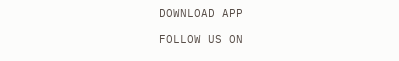DOWNLOAD APP

FOLLOW US ON